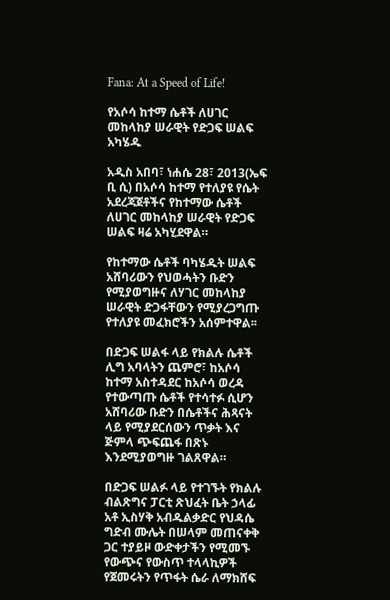Fana: At a Speed of Life!

የአሶሳ ከተማ ሴቶች ለሀገር መከላከያ ሠራዊት የድጋፍ ሠልፍ አካሄዱ

አዲስ አበባ፣ ነሐሴ 28፣ 2013(ኤፍ ቢ ሲ) በአሶሳ ከተማ የተለያዩ የሴት አደረጃጀቶችና የከተማው ሴቶች ለሀገር መከላከያ ሠራዊት የድጋፍ ሠልፍ ዛሬ አካሂደዋል።

የከተማው ሴቶች ባካሄዱት ሠልፍ አሸባሪውን የህወሓትን ቡድን የሚያወግዙና ለሃገር መከላከያ ሠራዊት ድጋፋቸውን የሚያረጋግጡ የተለያዩ መፈክሮችን አሰምተዋል፡፡

በድጋፍ ሠልፋ ላይ የክልሉ ሴቶች ሊግ አባላትን ጨምሮ፣ ከአሶሳ ከተማ አስተዳደር ከአሶሳ ወረዳ የተውጣጡ ሴቶች የተሳተፉ ሲሆን አሸባሪው ቡድን በሴቶችና ሕጻናት ላይ የሚያደርሰውን ጥቃት እና ጅምላ ጭፍጨፋ በጽኑ እንደሚያወግዙ ገልጸዋል።

በድጋፍ ሠልፉ ላይ የተገኙት የክልሉ ብልጽግና ፓርቲ ጽህፈት ቤት ኃላፊ አቶ ኢስሃቅ አብዱልቃድር የህዳሴ ግድብ ሙሌት በሠላም መጠናቀቅ ጋር ተያይዞ ውድቀታችን የሚመኙ የውጭና የውስጥ ተላላኪዎች የጀመሩትን የጥፋት ሴራ ለማክሸፍ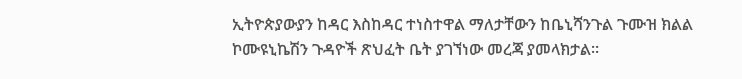ኢትዮጵያውያን ከዳር እስከዳር ተነስተዋል ማለታቸውን ከቤኒሻንጉል ጉሙዝ ክልል ኮሙዩኒኬሽን ጉዳዮች ጽህፈት ቤት ያገኘነው መረጃ ያመላክታል።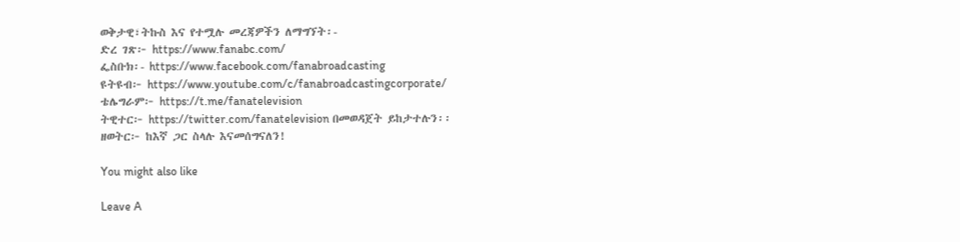ወቅታዊ፣ትኩስ እና የተሟሉ መረጃዎችን ለማግኘት፡-
ድረ ገጽ፦ https://www.fanabc.com/
ፌስቡክ፡- https://www.facebook.com/fanabroadcasting
ዩትዩብ፦ https://www.youtube.com/c/fanabroadcastingcorporate/
ቴሌግራም፦ https://t.me/fanatelevision
ትዊተር፦ https://twitter.com/fanatelevision በመወዳጀት ይከታተሉን፡፡
ዘወትር፦ ከእኛ ጋር ስላሉ እናመሰግናለን!

You might also like

Leave A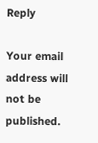Reply

Your email address will not be published.